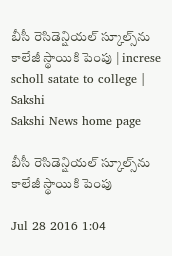బీసీ రెసిడెన్షియల్‌ స్కూల్స్‌ను కాలేజీ స్థాయికి పెంపు | increse scholl satate to college | Sakshi
Sakshi News home page

బీసీ రెసిడెన్షియల్‌ స్కూల్స్‌ను కాలేజీ స్థాయికి పెంపు

Jul 28 2016 1:04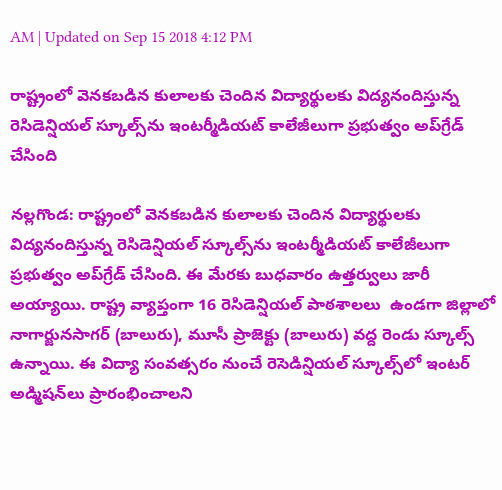AM | Updated on Sep 15 2018 4:12 PM

రాష్ట్రంలో వెనకబడిన కులాలకు చెందిన విద్యార్థులకు విద్యనందిస్తున్న రెసిడెన్షియల్‌ స్కూల్స్‌ను ఇంటర్మీడియట్‌ కాలేజీలుగా ప్రభుత్వం అప్‌గ్రేడ్‌ చేసింది

నల్లగొండ: రాష్ట్రంలో వెనకబడిన కులాలకు చెందిన విద్యార్థులకు విద్యనందిస్తున్న రెసిడెన్షియల్‌ స్కూల్స్‌ను ఇంటర్మీడియట్‌ కాలేజీలుగా ప్రభుత్వం అప్‌గ్రేడ్‌ చేసింది. ఈ మేరకు బుధవారం ఉత్తర్వులు జారీ అయ్యాయి. రాష్ట్ర వ్యాప్తంగా 16 రెసిడెన్షియల్‌ పాఠశాలలు  ఉండగా జిల్లాలో నాగార్జునసాగర్‌ (బాలురు), మూసీ ప్రాజెక్టు (బాలురు) వద్ద రెండు స్కూల్స్‌ ఉన్నాయి. ఈ విద్యా సంవత్సరం నుంచే రెసెడిన్షియల్‌ స్కూల్స్‌లో ఇంటర్‌ అడ్మిషన్‌లు ప్రారంభించాలని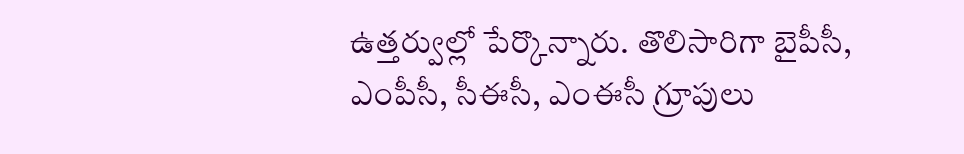ఉత్తర్వుల్లో పేర్కొన్నారు. తొలిసారిగా బైపీసీ, ఎంపీసీ, సీఈసీ, ఎంఈసీ గ్రూపులు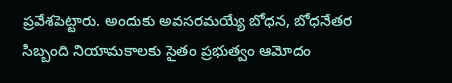ప్రవేశపెట్టారు. అందుకు అవసరమయ్యే బోధన, బోధనేతర సిబ్బంది నియామకాలకు సైతం ప్రభుత్వం ఆమోదం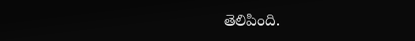తెలిపింది.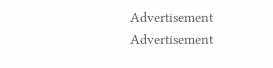Advertisement
Advertisement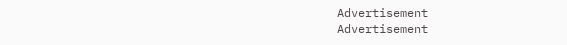Advertisement
Advertisement